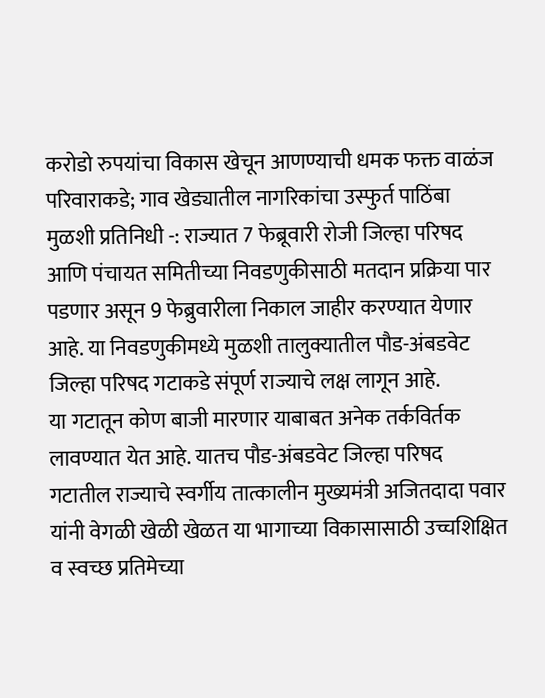करोडो रुपयांचा विकास खेचून आणण्याची धमक फक्त वाळंज परिवाराकडे; गाव खेड्यातील नागरिकांचा उस्फुर्त पाठिंबा
मुळशी प्रतिनिधी -: राज्यात 7 फेब्रूवारी रोजी जिल्हा परिषद आणि पंचायत समितीच्या निवडणुकीसाठी मतदान प्रक्रिया पार पडणार असून 9 फेब्रुवारीला निकाल जाहीर करण्यात येणार आहे. या निवडणुकीमध्ये मुळशी तालुक्यातील पौड-अंबडवेट जिल्हा परिषद गटाकडे संपूर्ण राज्याचे लक्ष लागून आहे.
या गटातून कोण बाजी मारणार याबाबत अनेक तर्कविर्तक लावण्यात येत आहे. यातच पौड-अंबडवेट जिल्हा परिषद गटातील राज्याचे स्वर्गीय तात्कालीन मुख्यमंत्री अजितदादा पवार यांनी वेगळी खेळी खेळत या भागाच्या विकासासाठी उच्चशिक्षित व स्वच्छ प्रतिमेच्या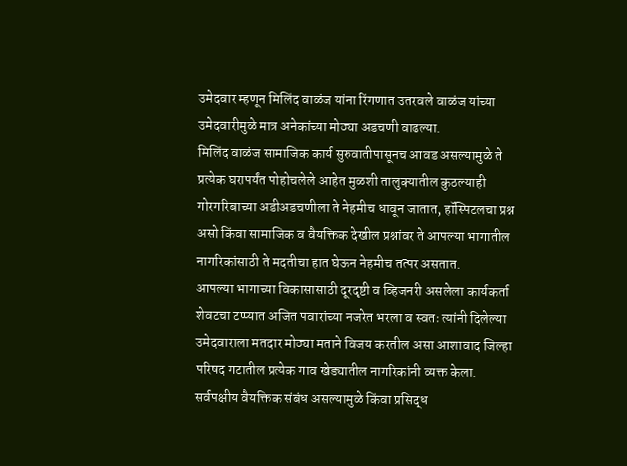उमेदवार म्हणून मिलिंद वाळंज यांना रिंगणात उतरवले वाळंज यांच्या उमेदवारीमुळे मात्र अनेकांच्या मोठ्या अडचणी वाढल्या.
मिलिंद वाळंज सामाजिक कार्य सुरुवातीपासूनच आवड असल्यामुळे ते प्रत्येक घरापर्यंत पोहोचलेले आहेत मुळशी तालुक्यातील कुठल्याही गोरगरिबाच्या अडीअडचणीला ते नेहमीच धावून जातात, हॉस्पिटलचा प्रश्न असो किंवा सामाजिक व वैयक्तिक देखील प्रश्नांवर ते आपल्या भागातील नागरिकांसाठी ते मदतीचा हात घेऊन नेहमीच तत्पर असतात.
आपल्या भागाच्या विकासासाठी दूरदृष्टी व व्हिजनरी असलेला कार्यकर्ता शेवटचा टप्प्यात अजित पवारांच्या नजरेत भरला व स्वतः त्यांनी दिलेल्या उमेदवाराला मतदार मोठ्या मताने विजय करतील असा आशावाद जिल्हा परिषद गटातील प्रत्येक गाव खेड्यातील नागरिकांनी व्यक्त केला.
सर्वपक्षीय वैयक्तिक संबंध असल्यामुळे किंवा प्रसिद्ध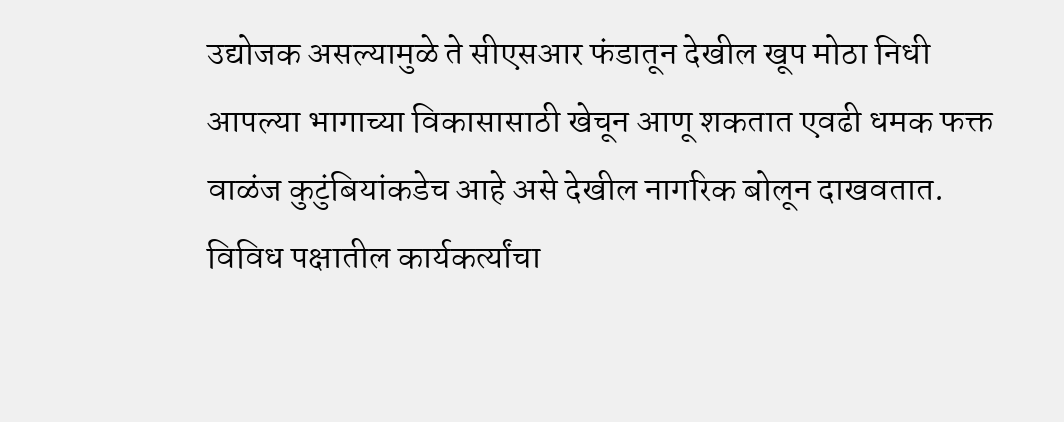उद्योजक असल्यामुळे ते सीएसआर फंडातून देखील खूप मोठा निधी आपल्या भागाच्या विकासासाठी खेचून आणू शकतात एवढी धमक फक्त वाळंज कुटुंबियांकडेच आहे असे देखील नागरिक बोलून दाखवतात.
विविध पक्षातील कार्यकर्त्यांचा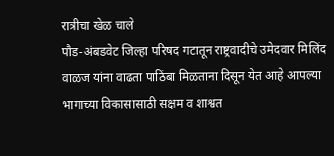रात्रीचा खेळ चाले
पौड-अंबडवेट जिल्हा परिषद गटातून राष्ट्रवादीचे उमेदवार मिलिंद वाळज यांना वाढता पाठिंबा मिळताना दिसून येत आहे आपल्या भागाच्या विकासासाठी सक्षम व शाश्वत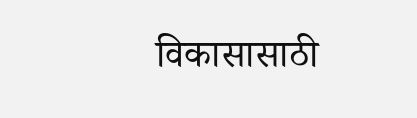विकासासाठी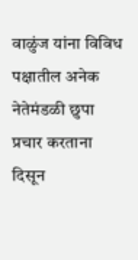वाळुंज यांना विविध पक्षातील अनेक नेतेमंडळी छुपा प्रचार करताना दिसून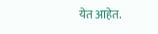येत आहेत.